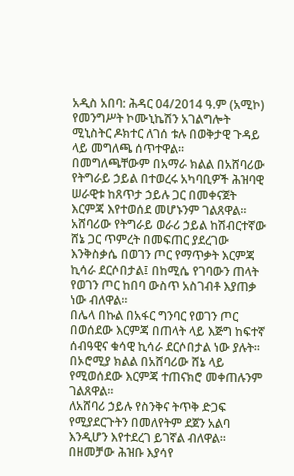አዲስ አበባ: ሕዳር 04/2014 ዓ.ም (አሚኮ) የመንግሥት ኮሙኒኬሽን አገልግሎት ሚኒስትር ዶክተር ለገሰ ቱሉ በወቅታዊ ጉዳይ ላይ መግለጫ ሰጥተዋል፡፡
በመግለጫቸውም በአማራ ክልል በአሸባሪው የትግራይ ኃይል በተወረሩ አካባቢዎች ሕዝባዊ ሠራዊቱ ከጸጥታ ኃይሉ ጋር በመቀናጀት እርምጃ እየተወሰደ መሆኑንም ገልጸዋል፡፡
አሸባሪው የትግራይ ወራሪ ኃይል ከሽብርተኛው ሸኔ ጋር ጥምረት በመፍጠር ያደረገው እንቅስቃሴ በወገን ጦር የማጥቃት እርምጃ ኪሳራ ደርሶበታል፤ በከሚሴ የገባውን ጠላት የወገን ጦር ከበባ ውስጥ አስገብቶ እያጠቃ ነው ብለዋል።
በሌላ በኩል በአፋር ግንባር የወገን ጦር በወሰደው እርምጃ በጠላት ላይ እጅግ ከፍተኛ ሰብዓዊና ቁሳዊ ኪሳራ ደርሶበታል ነው ያሉት።
በኦሮሚያ ክልል በአሸባሪው ሸኔ ላይ የሚወሰደው እርምጃ ተጠናክሮ መቀጠሉንም ገልጸዋል፡፡
ለአሸባሪ ኃይሉ የስንቅና ትጥቅ ድጋፍ የሚያደርጉትን በመለየትም ደጀን አልባ እንዲሆን እየተደረገ ይገኛል ብለዋል።
በዘመቻው ሕዝቡ እያሳየ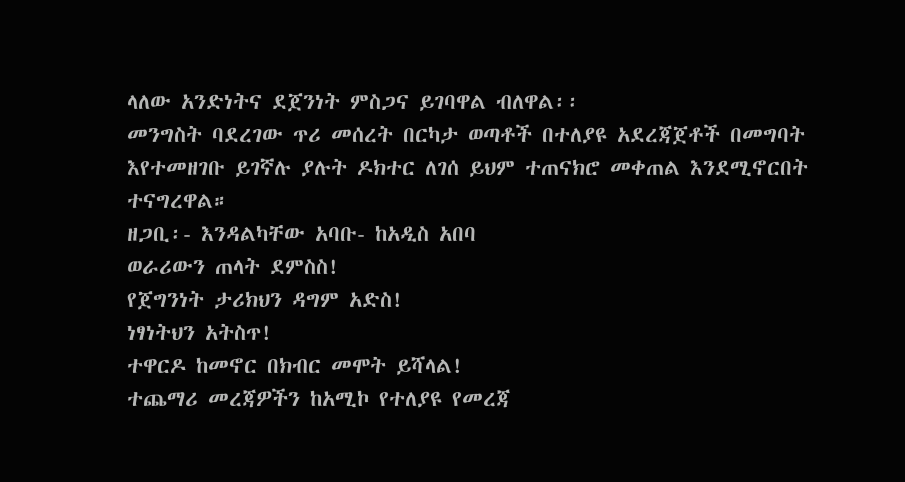ላለው አንድነትና ደጀንነት ምስጋና ይገባዋል ብለዋል፡፡
መንግስት ባደረገው ጥሪ መሰረት በርካታ ወጣቶች በተለያዩ አደረጃጀቶች በመግባት እየተመዘገቡ ይገኛሉ ያሉት ዶክተር ለገሰ ይህም ተጠናክሮ መቀጠል እንደሚኖርበት ተናግረዋል።
ዘጋቢ፡- እንዳልካቸው አባቡ- ከአዲስ አበባ
ወራሪውን ጠላት ደምስስ!
የጀግንነት ታሪክህን ዳግም አድስ!
ነፃነትህን አትስጥ!
ተዋርዶ ከመኖር በክብር መሞት ይሻላል!
ተጨማሪ መረጃዎችን ከአሚኮ የተለያዩ የመረጃ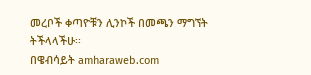መረቦች ቀጣዮቹን ሊንኮች በመጫን ማግኘት ትችላላችሁ፡፡
በዌብሳይት amharaweb.com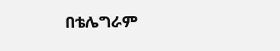በቴሌግራም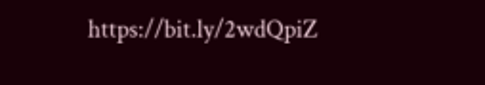https://bit.ly/2wdQpiZ